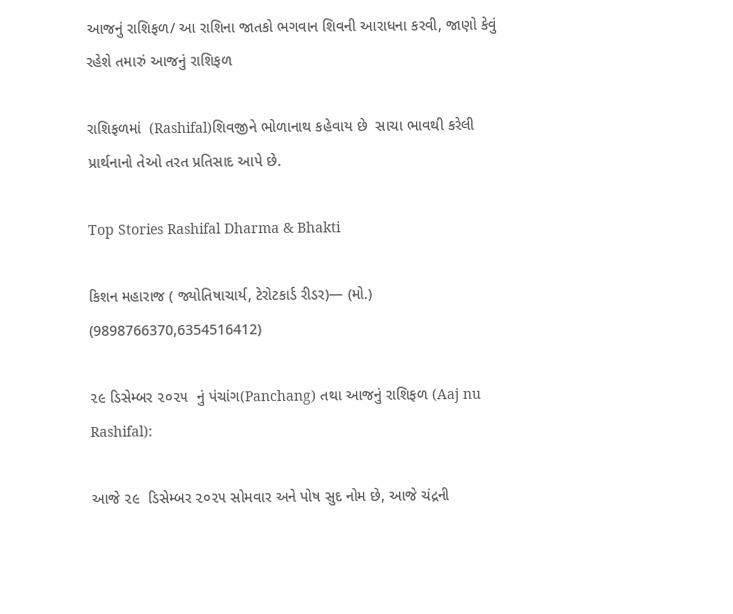આજનું રાશિફળ/ આ રાશિના જાતકો ભગવાન શિવની આરાધના કરવી, જાણો કેવું રહેશે તમારું આજનું રાશિફળ

રાશિફળમાં  (Rashifal)શિવજીને ભોળાનાથ કહેવાય છે  સાચા ભાવથી કરેલી પ્રાર્થનાનો તેઓ તરત પ્રતિસાદ આપે છે.

Top Stories Rashifal Dharma & Bhakti

કિશન મહારાજ ( જ્યોતિષાચાર્ય, ટેરોટકાર્ડ રીડર)— (મો.) (9898766370,6354516412)

૨૯ ડિસેમ્બર ૨૦૨૫  નું પંચાંગ(Panchang) તથા આજનું રાશિફળ (Aaj nu Rashifal):

આજે ૨૯  ડિસેમ્બર ૨૦૨૫ સોમવાર અને પોષ સુદ નોમ છે, આજે ચંદ્રની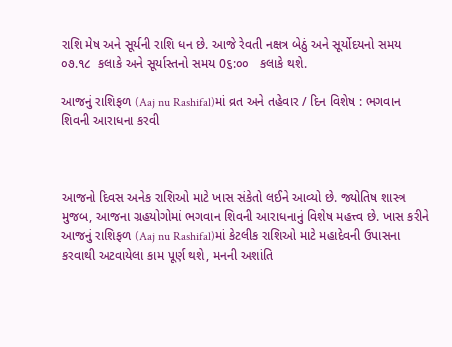રાશિ મેષ અને સૂર્યની રાશિ ધન છે. આજે રેવતી નક્ષત્ર બેઠું અને સૂર્યોદયનો સમય ૦૭.૧૮  કલાકે અને સૂર્યાસ્તનો સમય 0૬:૦૦   કલાકે થશે.

આજનું રાશિફળ (Aaj nu Rashifal)માં વ્રત અને તહેવાર / દિન વિશેષ : ભગવાન શિવની આરાધના કરવી



આજનો દિવસ અનેક રાશિઓ માટે ખાસ સંકેતો લઈને આવ્યો છે. જ્યોતિષ શાસ્ત્ર મુજબ, આજના ગ્રહયોગોમાં ભગવાન શિવની આરાધનાનું વિશેષ મહત્ત્વ છે. ખાસ કરીને આજનું રાશિફળ (Aaj nu Rashifal)માં કેટલીક રાશિઓ માટે મહાદેવની ઉપાસના કરવાથી અટવાયેલા કામ પૂર્ણ થશે, મનની અશાંતિ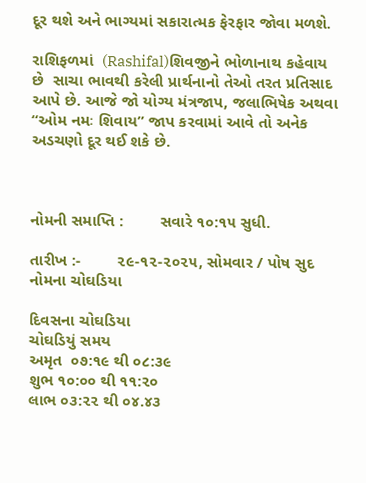દૂર થશે અને ભાગ્યમાં સકારાત્મક ફેરફાર જોવા મળશે.

રાશિફળમાં  (Rashifal)શિવજીને ભોળાનાથ કહેવાય છે  સાચા ભાવથી કરેલી પ્રાર્થનાનો તેઓ તરત પ્રતિસાદ આપે છે. આજે જો યોગ્ય મંત્રજાપ, જલાભિષેક અથવા “ઓમ નમઃ શિવાય” જાપ કરવામાં આવે તો અનેક અડચણો દૂર થઈ શકે છે.



નોમની સમાપ્તિ :        સવારે ૧૦:૧૫ સુધી.

તારીખ :-        ૨૯-૧૨-૨૦૨૫, સોમવાર / પોષ સુદ નોમના ચોઘડિયા

દિવસના ચોઘડિયા
ચોઘડિયું સમય
અમૃત  ૦૭:૧૯ થી ૦૮:૩૯
શુભ ૧૦:૦૦ થી ૧૧:૨૦
લાભ ૦૩:૨૨ થી ૦૪.૪૩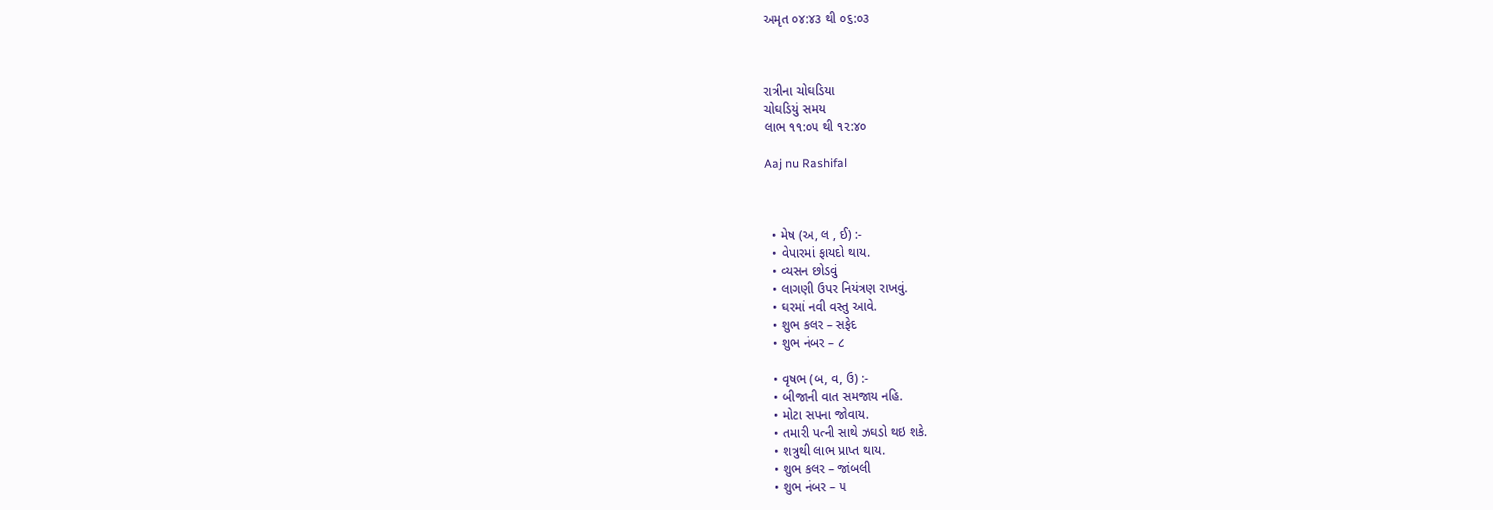અમૃત ૦૪:૪૩ થી ૦૬:૦૩



રાત્રીના ચોઘડિયા
ચોઘડિયું સમય
લાભ ૧૧:૦૫ થી ૧૨:૪૦

Aaj nu Rashifal



  • મેષ (અ, લ , ઈ) :-
  • વેપારમાં ફાયદો થાય.
  • વ્યસન છોડવું
  • લાગણી ઉપર નિયંત્રણ રાખવું.
  • ઘરમાં નવી વસ્તુ આવે.
  • શુભ કલર – સફેદ
  • શુભ નંબર – ૮

  • વૃષભ (બ, વ, ઉ) :-
  • બીજાની વાત સમજાય નહિ.
  • મોટા સપના જોવાય.
  • તમારી પત્ની સાથે ઝઘડો થઇ શકે.
  • શત્રુથી લાભ પ્રાપ્ત થાય.
  • શુભ કલર – જાંબલી
  • શુભ નંબર – ૫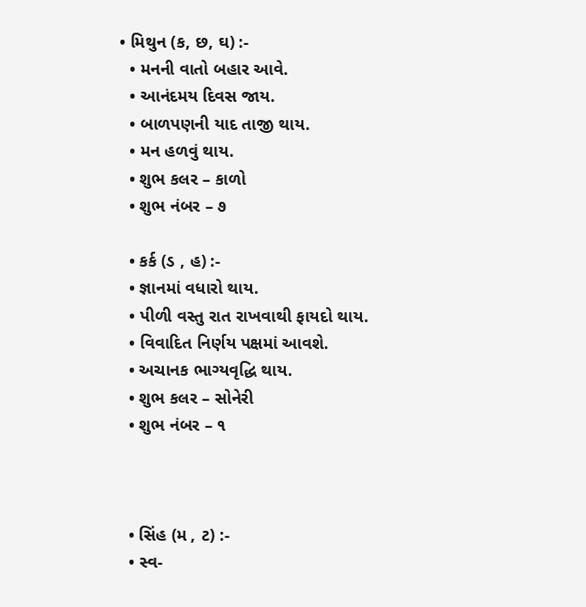• મિથુન (ક, છ, ઘ) :-
  • મનની વાતો બહાર આવે.
  • આનંદમય દિવસ જાય.
  • બાળપણની યાદ તાજી થાય.
  • મન હળવું થાય.
  • શુભ કલર – કાળો
  • શુભ નંબર – ૭

  • કર્ક (ડ , હ) :-
  • જ્ઞાનમાં વધારો થાય.
  • પીળી વસ્તુ રાત રાખવાથી ફાયદો થાય.
  • વિવાદિત નિર્ણય પક્ષમાં આવશે.
  • અચાનક ભાગ્યવૃદ્ધિ થાય.
  • શુભ કલર – સોનેરી
  • શુભ નંબર – ૧



  • સિંહ (મ , ટ) :-
  • સ્વ-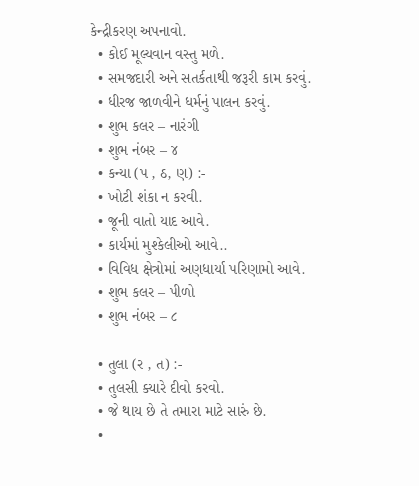કેન્દ્રીકરણ અપનાવો.
  • કોઈ મૂલ્યવાન વસ્તુ મળે.
  • સમજદારી અને સતર્કતાથી જરૂરી કામ કરવું.
  • ધીરજ જાળવીને ધર્મનું પાલન કરવું.
  • શુભ કલર – નારંગી
  • શુભ નંબર – ૪
  • કન્યા (પ , ઠ, ણ) :-
  • ખોટી શંકા ન કરવી.
  • જૂની વાતો યાદ આવે.
  • કાર્યમાં મુશ્કેલીઓ આવે..
  • વિવિધ ક્ષેત્રોમાં અણધાર્યા પરિણામો આવે.
  • શુભ કલર – પીળો
  • શુભ નંબર – ૮

  • તુલા (ર , ત) :-
  • તુલસી ક્યારે દીવો કરવો.
  • જે થાય છે તે તમારા માટે સારું છે.
  •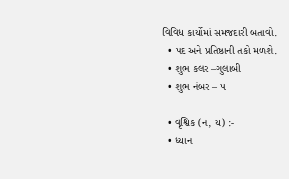વિવિધ કાર્યોમાં સમજદારી બતાવો.
  • પદ અને પ્રતિષ્ઠાની તકો મળશે.
  • શુભ કલર –ગુલાબી
  • શુભ નંબર – ૫

  • વૃશ્વિક (ન, ય) :-
  • ધ્યાન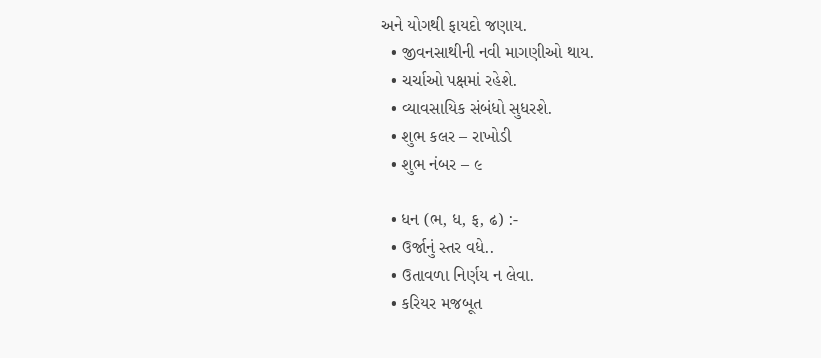અને યોગથી ફાયદો જણાય.
  • જીવનસાથીની નવી માગણીઓ થાય.
  • ચર્ચાઓ પક્ષમાં રહેશે.
  • વ્યાવસાયિક સંબંધો સુધરશે.
  • શુભ કલર – રાખોડી
  • શુભ નંબર – ૯

  • ધન (ભ, ધ, ફ, ઢ) :-
  • ઉર્જાનું સ્તર વધે..
  • ઉતાવળા નિર્ણય ન લેવા.
  • કરિયર મજબૂત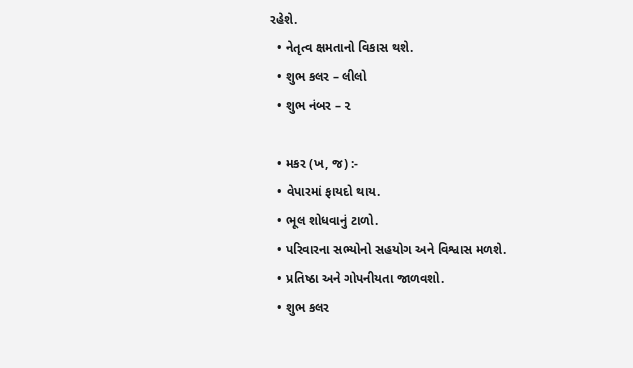રહેશે.
  • નેતૃત્વ ક્ષમતાનો વિકાસ થશે.
  • શુભ કલર – લીલો
  • શુભ નંબર – ૨

  • મકર (ખ, જ) :-
  • વેપારમાં ફાયદો થાય.
  • ભૂલ શોધવાનું ટાળો.
  • પરિવારના સભ્યોનો સહયોગ અને વિશ્વાસ મળશે.
  • પ્રતિષ્ઠા અને ગોપનીયતા જાળવશો.
  • શુભ કલર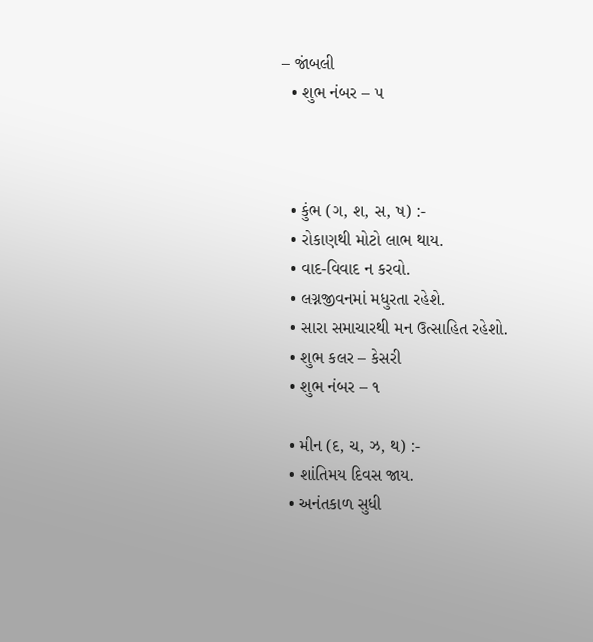– જાંબલી
  • શુભ નંબર – ૫



  • કુંભ (ગ, શ, સ, ષ) :-
  • રોકાણથી મોટો લાભ થાય.
  • વાદ-વિવાદ ન કરવો.
  • લગ્નજીવનમાં મધુરતા રહેશે.
  • સારા સમાચારથી મન ઉત્સાહિત રહેશો.
  • શુભ કલર – કેસરી
  • શુભ નંબર – ૧

  • મીન (દ, ચ, ઝ, થ) :-
  • શાંતિમય દિવસ જાય.
  • અનંતકાળ સુધી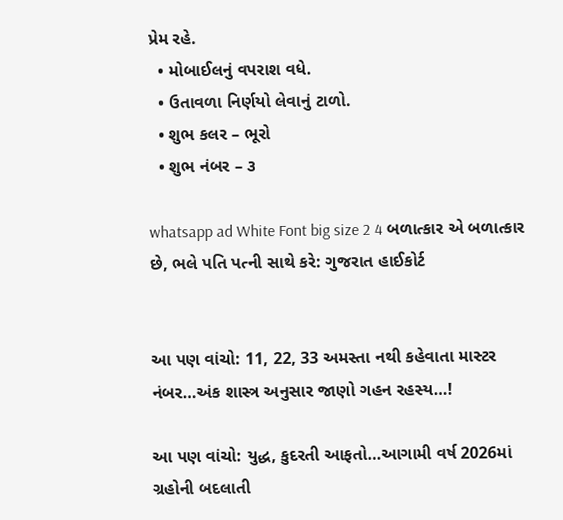પ્રેમ રહે.
  • મોબાઈલનું વપરાશ વધે.
  • ઉતાવળા નિર્ણયો લેવાનું ટાળો.
  • શુભ કલર – ભૂરો
  • શુભ નંબર – ૩

whatsapp ad White Font big size 2 4 બળાત્કાર એ બળાત્કાર છે, ભલે પતિ પત્ની સાથે કરે: ગુજરાત હાઈકોર્ટ


આ પણ વાંચો: 11, 22, 33 અમસ્તા નથી કહેવાતા માસ્ટર નંબર…અંક શાસ્ત્ર અનુસાર જાણો ગહન રહસ્ય…!

આ પણ વાંચો: યુદ્ધ, કુદરતી આફતો…આગામી વર્ષ 2026માં ગ્રહોની બદલાતી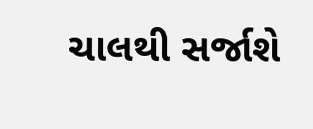ચાલથી સર્જાશે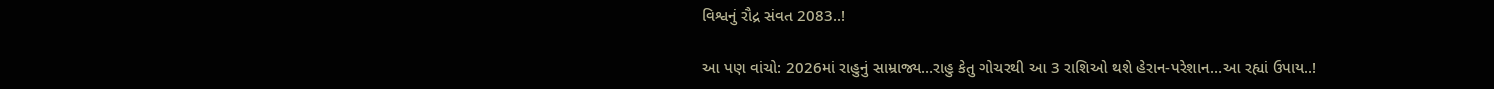વિશ્વનું રૌદ્ર સંવત 2083..!

આ પણ વાંચો: 2026માં રાહુનું સામ્રાજ્ય…રાહુ કેતુ ગોચરથી આ 3 રાશિઓ થશે હેરાન-પરેશાન…આ રહ્યાં ઉપાય..!